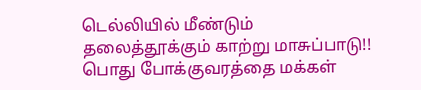டெல்லியில் மீண்டும் தலைத்தூக்கும் காற்று மாசுப்பாடு!! பொது போக்குவரத்தை மக்கள்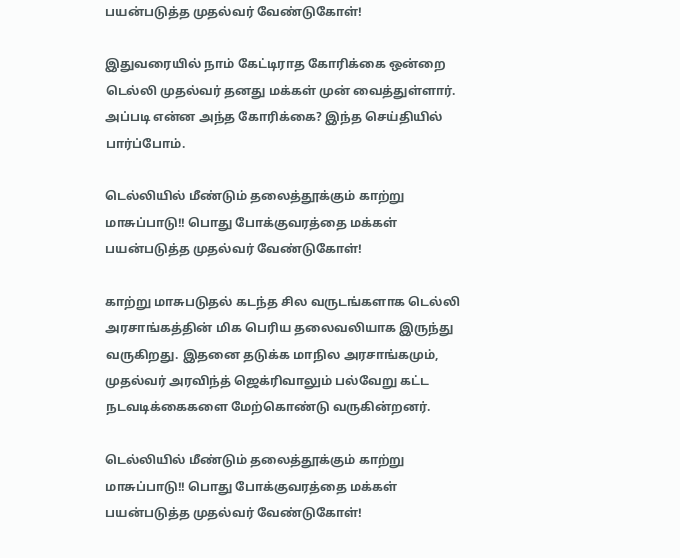பயன்படுத்த முதல்வர் வேண்டுகோள்!

இதுவரையில் நாம் கேட்டிராத கோரிக்கை ஒன்றை டெல்லி முதல்வர் தனது மக்கள் முன் வைத்துள்ளார். அப்படி என்ன அந்த கோரிக்கை? இந்த செய்தியில் பார்ப்போம்.

டெல்லியில் மீண்டும் தலைத்தூக்கும் காற்று மாசுப்பாடு!! பொது போக்குவரத்தை மக்கள் பயன்படுத்த முதல்வர் வேண்டுகோள்!

காற்று மாசுபடுதல் கடந்த சில வருடங்களாக டெல்லி அரசாங்கத்தின் மிக பெரிய தலைவலியாக இருந்து வருகிறது. இதனை தடுக்க மாநில அரசாங்கமும், முதல்வர் அரவிந்த் ஜெக்ரிவாலும் பல்வேறு கட்ட நடவடிக்கைகளை மேற்கொண்டு வருகின்றனர்.

டெல்லியில் மீண்டும் தலைத்தூக்கும் காற்று மாசுப்பாடு!! பொது போக்குவரத்தை மக்கள் பயன்படுத்த முதல்வர் வேண்டுகோள்!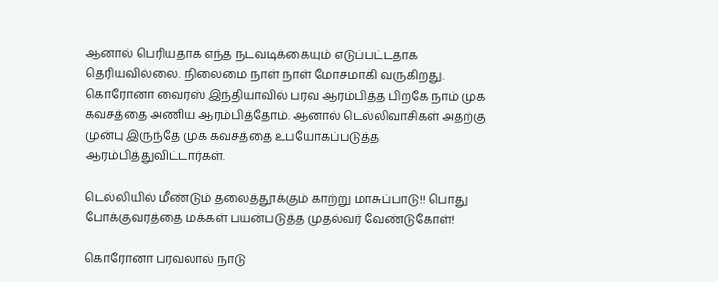ஆனால் பெரியதாக எந்த நடவடிக்கையும் எடுப்பட்டதாக தெரியவில்லை. நிலைமை நாள் நாள் மோசமாகி வருகிறது. கொரோனா வைரஸ் இந்தியாவில் பரவ ஆரம்பித்த பிறகே நாம் முக கவசத்தை அணிய ஆரம்பித்தோம். ஆனால் டெல்லிவாசிகள் அதற்கு முன்பு இருந்தே முக கவசத்தை உபயோகப்படுத்த ஆரம்பித்துவிட்டார்கள்.

டெல்லியில் மீண்டும் தலைத்தூக்கும் காற்று மாசுப்பாடு!! பொது போக்குவரத்தை மக்கள் பயன்படுத்த முதல்வர் வேண்டுகோள்!

கொரோனா பரவலால் நாடு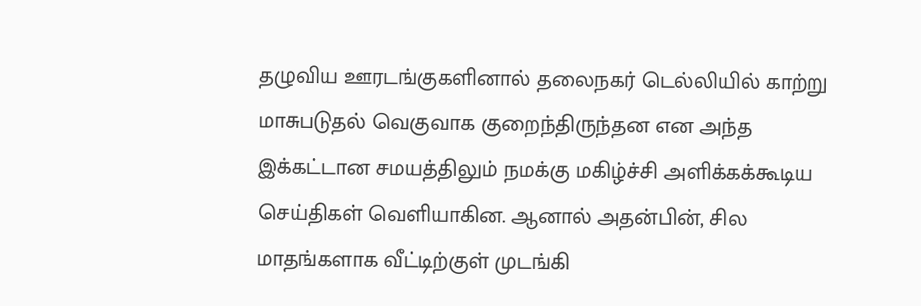தழுவிய ஊரடங்குகளினால் தலைநகர் டெல்லியில் காற்று மாசுபடுதல் வெகுவாக குறைந்திருந்தன என அந்த இக்கட்டான சமயத்திலும் நமக்கு மகிழ்ச்சி அளிக்கக்கூடிய செய்திகள் வெளியாகின. ஆனால் அதன்பின், சில மாதங்களாக வீட்டிற்குள் முடங்கி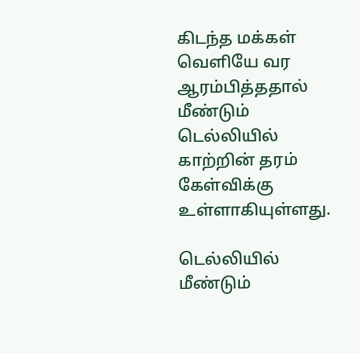கிடந்த மக்கள் வெளியே வர ஆரம்பித்ததால் மீண்டும் டெல்லியில் காற்றின் தரம் கேள்விக்கு உள்ளாகியுள்ளது.

டெல்லியில் மீண்டும்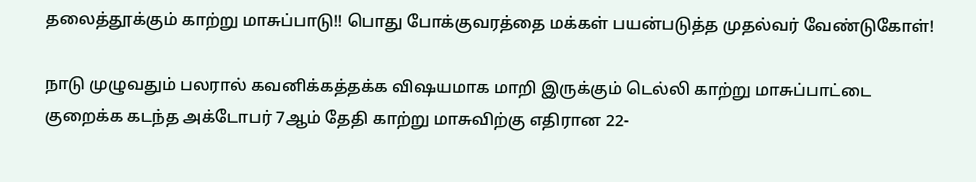தலைத்தூக்கும் காற்று மாசுப்பாடு!! பொது போக்குவரத்தை மக்கள் பயன்படுத்த முதல்வர் வேண்டுகோள்!

நாடு முழுவதும் பலரால் கவனிக்கத்தக்க விஷயமாக மாறி இருக்கும் டெல்லி காற்று மாசுப்பாட்டை குறைக்க கடந்த அக்டோபர் 7ஆம் தேதி காற்று மாசுவிற்கு எதிரான 22-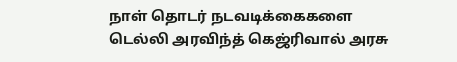நாள் தொடர் நடவடிக்கைகளை டெல்லி அரவிந்த் கெஜ்ரிவால் அரசு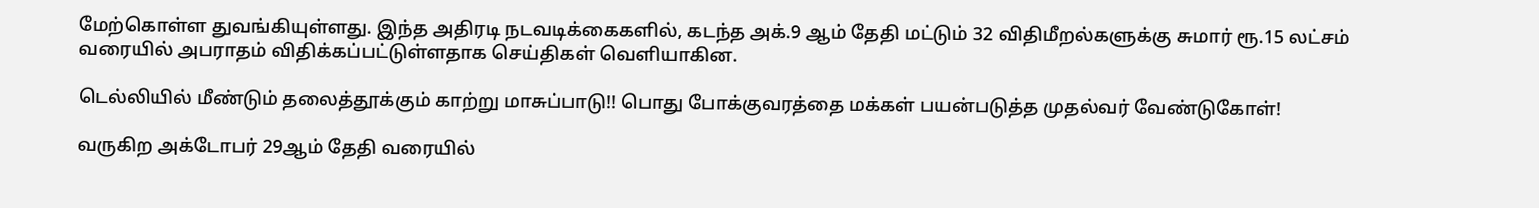மேற்கொள்ள துவங்கியுள்ளது. இந்த அதிரடி நடவடிக்கைகளில், கடந்த அக்.9 ஆம் தேதி மட்டும் 32 விதிமீறல்களுக்கு சுமார் ரூ.15 லட்சம் வரையில் அபராதம் விதிக்கப்பட்டுள்ளதாக செய்திகள் வெளியாகின.

டெல்லியில் மீண்டும் தலைத்தூக்கும் காற்று மாசுப்பாடு!! பொது போக்குவரத்தை மக்கள் பயன்படுத்த முதல்வர் வேண்டுகோள்!

வருகிற அக்டோபர் 29ஆம் தேதி வரையில்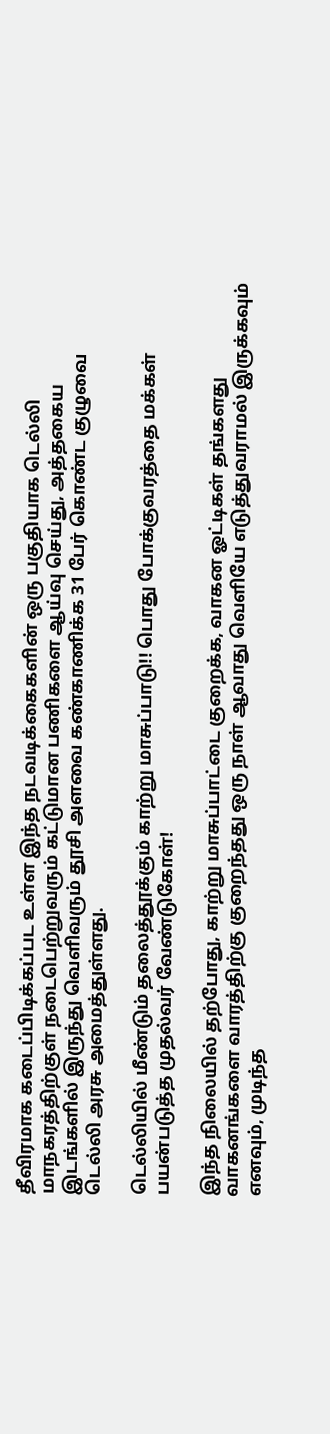தீவிரமாக கடைப்பிடிக்கப்பட உள்ள இந்த நடவடிக்கைகளின் ஒரு பகுதியாக டெல்லி மாநகரத்திற்குள் நடைபெற்றுவரும் கட்டுமான பணிகளை ஆய்வு செய்து, அத்தகைய இடங்களில் இருந்து வெளிவரும் தூசி அளவை கண்காணிக்க 31 பேர் கொண்ட குழுவை டெல்லி அரசு அமைத்துள்ளது.

டெல்லியில் மீண்டும் தலைத்தூக்கும் காற்று மாசுப்பாடு!! பொது போக்குவரத்தை மக்கள் பயன்படுத்த முதல்வர் வேண்டுகோள்!

இந்த நிலையில் தற்போது, காற்று மாசுப்பாட்டை குறைக்க, வாகன ஓட்டிகள் தங்களது வாகனங்களை வாரத்திற்கு குறைந்தது ஒரு நாள் ஆவாது வெளியே எடுத்துவராமல் இருக்கவும் எனவும், முடிந்த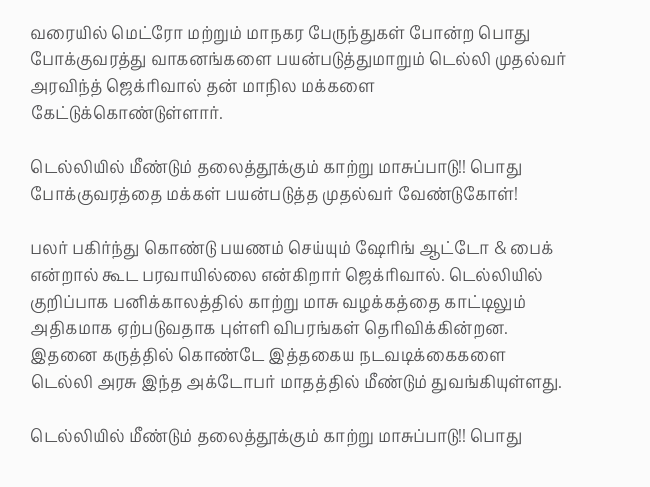வரையில் மெட்ரோ மற்றும் மாநகர பேருந்துகள் போன்ற பொது போக்குவரத்து வாகனங்களை பயன்படுத்துமாறும் டெல்லி முதல்வர் அரவிந்த் ஜெக்ரிவால் தன் மாநில மக்களை கேட்டுக்கொண்டுள்ளார்.

டெல்லியில் மீண்டும் தலைத்தூக்கும் காற்று மாசுப்பாடு!! பொது போக்குவரத்தை மக்கள் பயன்படுத்த முதல்வர் வேண்டுகோள்!

பலர் பகிர்ந்து கொண்டு பயணம் செய்யும் ஷேரிங் ஆட்டோ & பைக் என்றால் கூட பரவாயில்லை என்கிறார் ஜெக்ரிவால். டெல்லியில் குறிப்பாக பனிக்காலத்தில் காற்று மாசு வழக்கத்தை காட்டிலும் அதிகமாக ஏற்படுவதாக புள்ளி விபரங்கள் தெரிவிக்கின்றன. இதனை கருத்தில் கொண்டே இத்தகைய நடவடிக்கைகளை டெல்லி அரசு இந்த அக்டோபர் மாதத்தில் மீண்டும் துவங்கியுள்ளது.

டெல்லியில் மீண்டும் தலைத்தூக்கும் காற்று மாசுப்பாடு!! பொது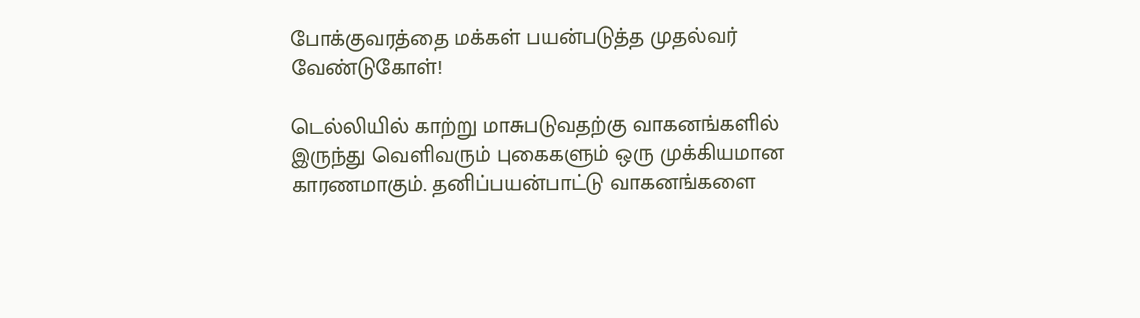போக்குவரத்தை மக்கள் பயன்படுத்த முதல்வர் வேண்டுகோள்!

டெல்லியில் காற்று மாசுபடுவதற்கு வாகனங்களில் இருந்து வெளிவரும் புகைகளும் ஒரு முக்கியமான காரணமாகும். தனிப்பயன்பாட்டு வாகனங்களை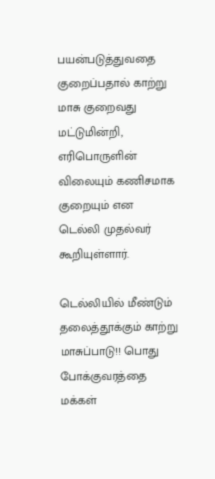பயன்படுத்துவதை குறைப்பதால் காற்று மாசு குறைவது மட்டுமின்றி, எரிபொருளின் விலையும் கணிசமாக குறையும் என டெல்லி முதல்வர் கூறியுள்ளார்.

டெல்லியில் மீண்டும் தலைத்தூக்கும் காற்று மாசுப்பாடு!! பொது போக்குவரத்தை மக்கள்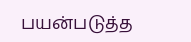பயன்படுத்த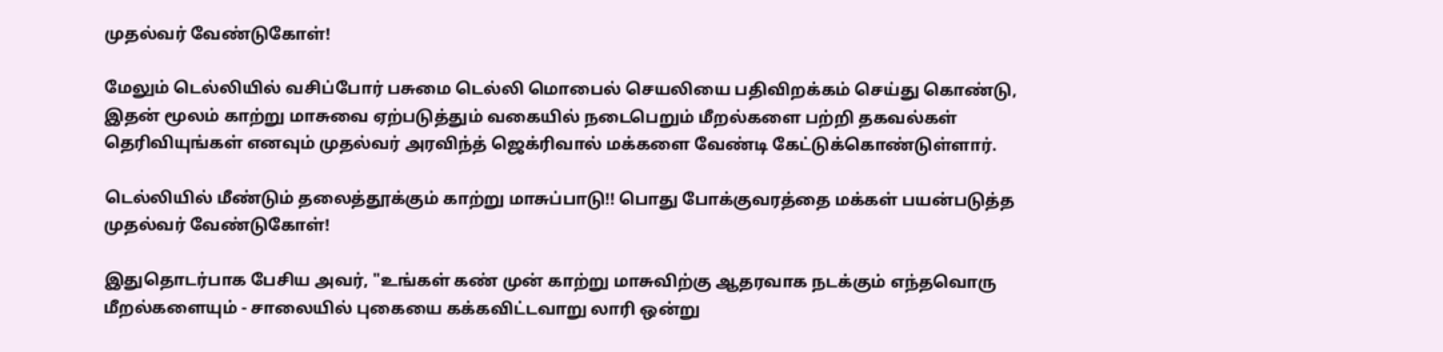முதல்வர் வேண்டுகோள்!

மேலும் டெல்லியில் வசிப்போர் பசுமை டெல்லி மொபைல் செயலியை பதிவிறக்கம் செய்து கொண்டு, இதன் மூலம் காற்று மாசுவை ஏற்படுத்தும் வகையில் நடைபெறும் மீறல்களை பற்றி தகவல்கள் தெரிவியுங்கள் எனவும் முதல்வர் அரவிந்த் ஜெக்ரிவால் மக்களை வேண்டி கேட்டுக்கொண்டுள்ளார்.

டெல்லியில் மீண்டும் தலைத்தூக்கும் காற்று மாசுப்பாடு!! பொது போக்குவரத்தை மக்கள் பயன்படுத்த முதல்வர் வேண்டுகோள்!

இதுதொடர்பாக பேசிய அவர், "உங்கள் கண் முன் காற்று மாசுவிற்கு ஆதரவாக நடக்கும் எந்தவொரு மீறல்களையும் - சாலையில் புகையை கக்கவிட்டவாறு லாரி ஒன்று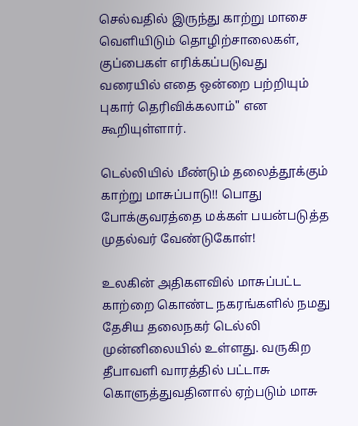செல்வதில் இருந்து காற்று மாசை வெளியிடும் தொழிற்சாலைகள், குப்பைகள் எரிக்கப்படுவது வரையில் எதை ஒன்றை பற்றியும் புகார் தெரிவிக்கலாம்" என கூறியுள்ளார்.

டெல்லியில் மீண்டும் தலைத்தூக்கும் காற்று மாசுப்பாடு!! பொது போக்குவரத்தை மக்கள் பயன்படுத்த முதல்வர் வேண்டுகோள்!

உலகின் அதிகளவில் மாசுப்பட்ட காற்றை கொண்ட நகரங்களில் நமது தேசிய தலைநகர் டெல்லி முன்னிலையில் உள்ளது. வருகிற தீபாவளி வாரத்தில் பட்டாசு கொளுத்துவதினால் ஏற்படும் மாசு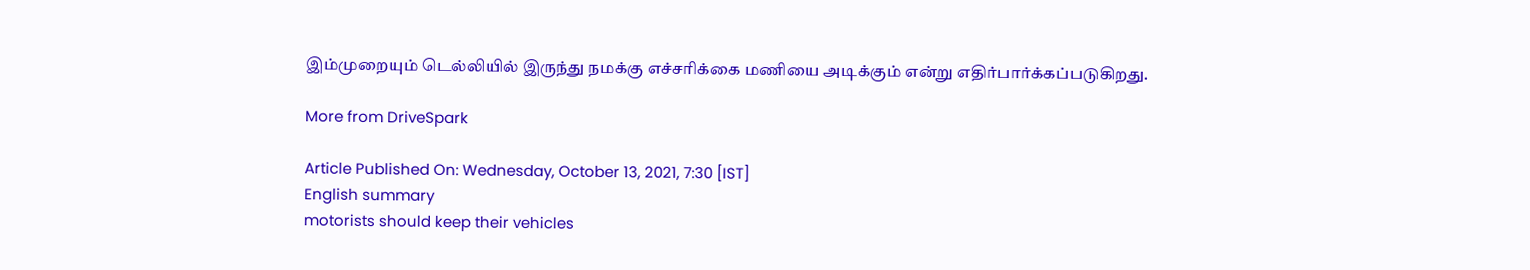இம்முறையும் டெல்லியில் இருந்து நமக்கு எச்சரிக்கை மணியை அடிக்கும் என்று எதிர்பார்க்கப்படுகிறது.

More from DriveSpark

Article Published On: Wednesday, October 13, 2021, 7:30 [IST]
English summary
motorists should keep their vehicles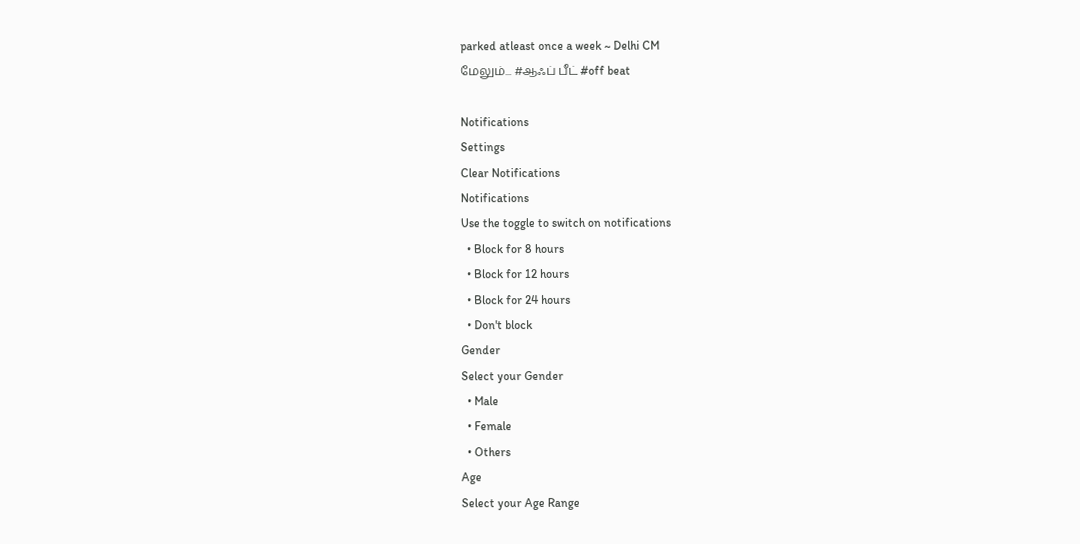parked atleast once a week ~ Delhi CM
மேலும்... #ஆஃப் பீட் #off beat

Notifications
Settings
Clear Notifications
Notifications
Use the toggle to switch on notifications
  • Block for 8 hours
  • Block for 12 hours
  • Block for 24 hours
  • Don't block
Gender
Select your Gender
  • Male
  • Female
  • Others
Age
Select your Age Range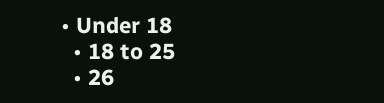• Under 18
  • 18 to 25
  • 26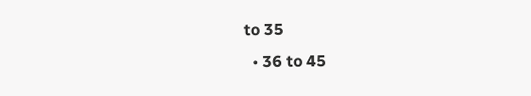to 35
  • 36 to 45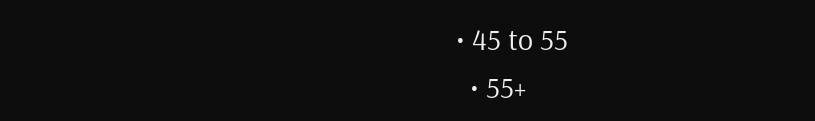• 45 to 55
  • 55+